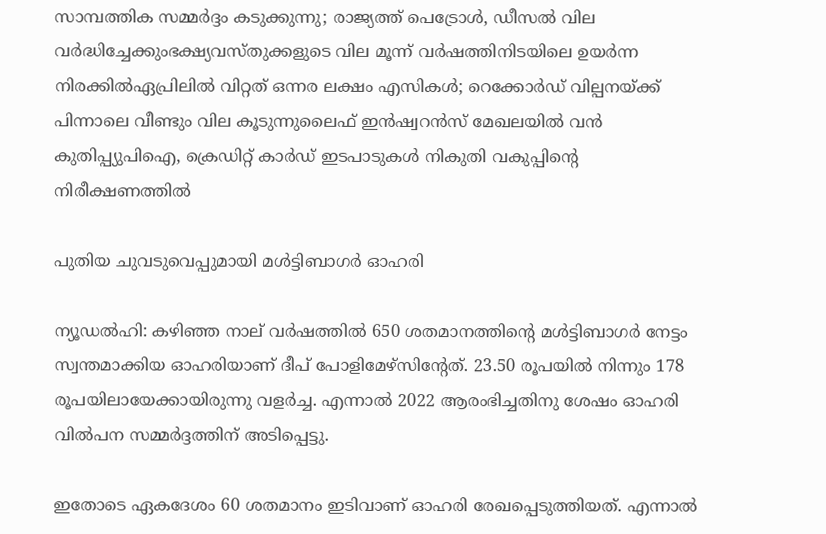സാമ്പത്തിക സമ്മർദ്ദം കടുക്കുന്നു; രാജ്യത്ത് പെട്രോൾ, ഡീസൽ വില വർദ്ധിച്ചേക്കുംഭക്ഷ്യവസ്തുക്കളുടെ വില മൂന്ന് വ‍ർഷത്തിനിടയിലെ ഉയ‍ർന്ന നിരക്കിൽഏപ്രിലില്‍ വിറ്റത് ഒന്നര ലക്ഷം എസികള്‍; റെക്കോര്‍ഡ് വില്പനയ്ക്ക് പിന്നാലെ വീണ്ടും വില കൂടുന്നുലൈഫ് ഇന്‍ഷ്വറന്‍സ് മേഖലയില്‍ വന്‍ കുതിപ്പ്യുപിഐ, ക്രെഡിറ്റ് കാർഡ് ഇടപാടുകൾ നികുതി വകുപ്പിന്റെ നിരീക്ഷണത്തിൽ

പുതിയ ചുവടുവെപ്പുമായി മള്‍ട്ടിബാഗര്‍ ഓഹരി

ന്യൂഡല്‍ഹി: കഴിഞ്ഞ നാല് വര്‍ഷത്തില്‍ 650 ശതമാനത്തിന്റെ മള്‍ട്ടിബാഗര്‍ നേട്ടം സ്വന്തമാക്കിയ ഓഹരിയാണ് ദീപ് പോളിമേഴ്‌സിന്റേത്. 23.50 രൂപയില്‍ നിന്നും 178 രൂപയിലായേക്കായിരുന്നു വളര്‍ച്ച. എന്നാല്‍ 2022 ആരംഭിച്ചതിനു ശേഷം ഓഹരി വില്‍പന സമ്മര്‍ദ്ദത്തിന് അടിപ്പെട്ടു.

ഇതോടെ ഏകദേശം 60 ശതമാനം ഇടിവാണ് ഓഹരി രേഖപ്പെടുത്തിയത്. എന്നാല്‍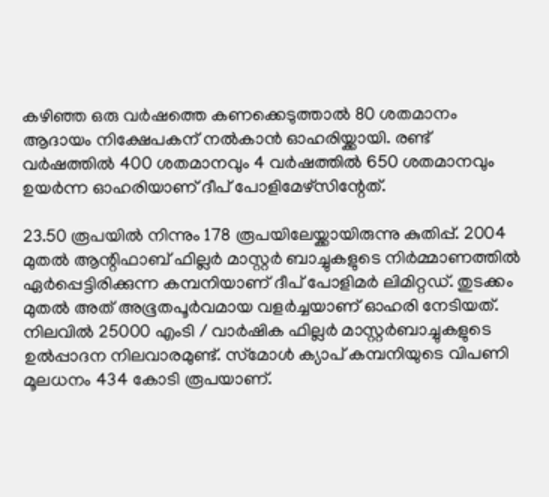കഴിഞ്ഞ ഒരു വര്‍ഷത്തെ കണക്കെടുത്താല്‍ 80 ശതമാനം ആദായം നിക്ഷേപകന് നല്‍കാന്‍ ഓഹരിയ്ക്കായി. രണ്ട് വര്‍ഷത്തില്‍ 400 ശതമാനവും 4 വര്‍ഷത്തില്‍ 650 ശതമാനവും ഉയര്‍ന്ന ഓഹരിയാണ് ദീപ് പോളിമേഴ്‌സിന്റേത്.

23.50 രൂപയില്‍ നിന്നും 178 രൂപയിലേയ്ക്കായിരുന്നു കുതിപ്പ്. 2004 മുതല്‍ ആന്റിഫാബ് ഫില്ലര്‍ മാസ്റ്റര്‍ ബാച്ചുകളുടെ നിര്‍മ്മാണത്തില്‍ ഏര്‍പ്പെട്ടിരിക്കുന്ന കമ്പനിയാണ് ദീപ് പോളിമര്‍ ലിമിറ്റഡ്. തുടക്കം മുതല്‍ അത് അഭൂതപൂര്‍വമായ വളര്‍ച്ചയാണ് ഓഹരി നേടിയത്. നിലവില്‍ 25000 എംടി / വാര്‍ഷിക ഫില്ലര്‍ മാസ്റ്റര്‍ബാച്ചുകളുടെ ഉല്‍പ്പാദന നിലവാരമുണ്ട്. സ്‌മോള്‍ ക്യാപ് കമ്പനിയുടെ വിപണി മൂലധനം 434 കോടി രൂപയാണ്.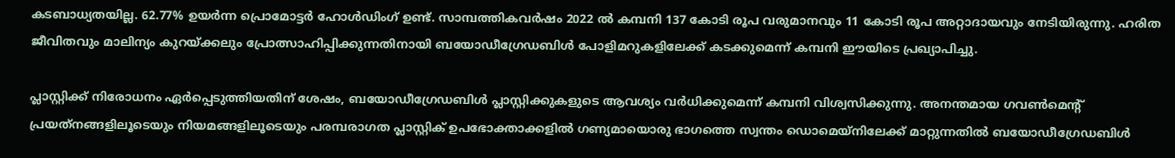കടബാധ്യതയില്ല. 62.77% ഉയര്‍ന്ന പ്രൊമോട്ടര്‍ ഹോള്‍ഡിംഗ് ഉണ്ട്. സാമ്പത്തികവര്‍ഷം 2022 ല്‍ കമ്പനി 137 കോടി രൂപ വരുമാനവും 11 കോടി രൂപ അറ്റാദായവും നേടിയിരുന്നു. ഹരിത ജീവിതവും മാലിന്യം കുറയ്ക്കലും പ്രോത്സാഹിപ്പിക്കുന്നതിനായി ബയോഡീഗ്രേഡബിള്‍ പോളിമറുകളിലേക്ക് കടക്കുമെന്ന് കമ്പനി ഈയിടെ പ്രഖ്യാപിച്ചു.

പ്ലാസ്റ്റിക്ക് നിരോധനം ഏര്‍പ്പെടുത്തിയതിന് ശേഷം, ബയോഡീഗ്രേഡബിള്‍ പ്ലാസ്റ്റിക്കുകളുടെ ആവശ്യം വര്‍ധിക്കുമെന്ന് കമ്പനി വിശ്വസിക്കുന്നു. അനന്തമായ ഗവണ്‍മെന്റ് പ്രയത്‌നങ്ങളിലൂടെയും നിയമങ്ങളിലൂടെയും പരമ്പരാഗത പ്ലാസ്റ്റിക് ഉപഭോക്താക്കളില്‍ ഗണ്യമായൊരു ഭാഗത്തെ സ്വന്തം ഡൊമെയ്‌നിലേക്ക് മാറ്റുന്നതില്‍ ബയോഡീഗ്രേഡബിള്‍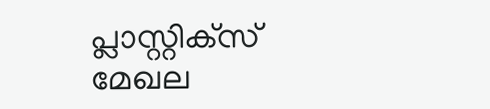പ്ലാസ്റ്റിക്‌സ് മേഖല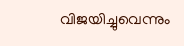വിജയിച്ചുവെന്നും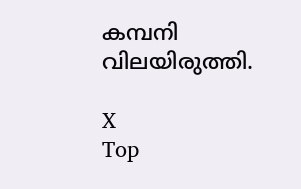കമ്പനി വിലയിരുത്തി.

X
Top